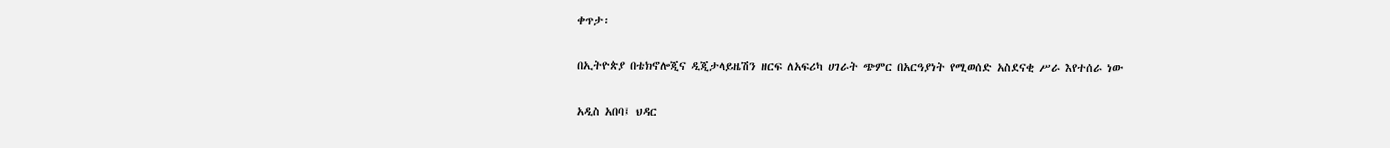ቀጥታ፡

በኢትዮጵያ በቴክኖሎጂና ዲጂታላይዜሽን ዘርፍ ለአፍሪካ ሀገራት ጭምር በአርዓያነት የሚወሰድ አስደናቂ ሥራ እየተሰራ ነው

አዲስ አበባ፤ ህዳር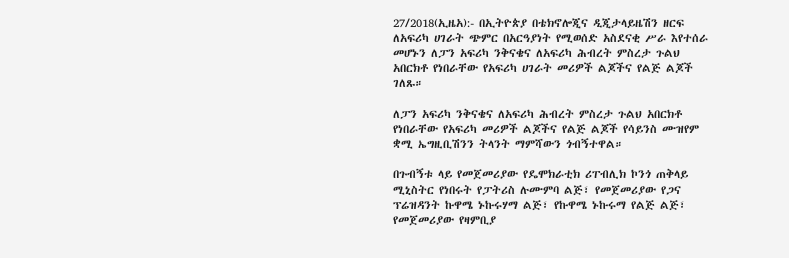27/2018(ኢዜአ):- በኢትዮጵያ በቴክኖሎጂና ዲጂታላይዜሽን ዘርፍ ለአፍሪካ ሀገራት ጭምር በአርዓያነት የሚወሰድ አስደናቂ ሥራ እየተሰራ መሆኑን ለፓን አፍሪካ ንቅናቄና ለአፍሪካ ሕብረት ምስረታ ጉልህ አበርክቶ የነበራቸው የአፍሪካ ሀገራት መሪዎች ልጆችና የልጅ ልጆች ገለጹ።

ለፓን አፍሪካ ንቅናቄና ለአፍሪካ ሕብረት ምስረታ ጉልህ አበርክቶ የነበራቸው የአፍሪካ መሪዎች ልጆችና የልጅ ልጆች የሳይንስ ሙዝየም ቋሚ ኤግዚቢሽንን ትላንት ማምሻውን ጎብኝተዋል።

በጉብኝቱ ላይ የመጀመሪያው የዴሞክራቲክ ሪፐብሊክ ኮንጎ ጠቅላይ ሚኒስትር የነበሩት የፓትሪስ ሉሙምባ ልጅ፣ የመጀመሪያው የጋና ፕሬዝዳንት ኩዋሜ ኑኩሩሃማ ልጅ፣ የኩዋሜ ኑኩሩማ የልጅ ልጅ፣ የመጀመሪያው የዛምቢያ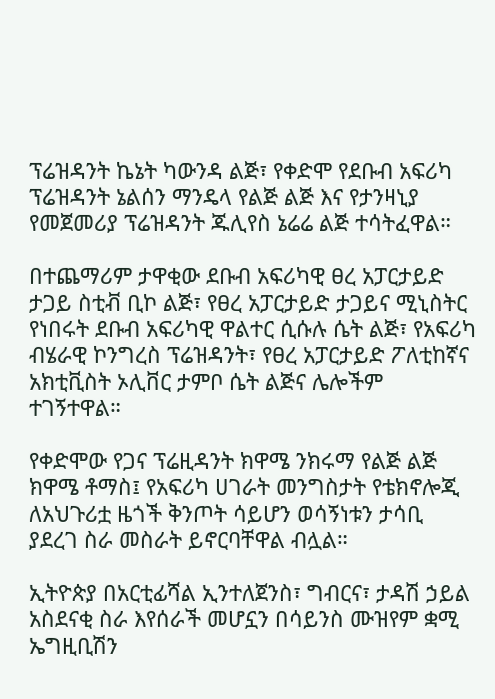ፕሬዝዳንት ኬኔት ካውንዳ ልጅ፣ የቀድሞ የደቡብ አፍሪካ ፕሬዝዳንት ኔልሰን ማንዴላ የልጅ ልጅ እና የታንዛኒያ የመጀመሪያ ፕሬዝዳንት ጁሊየስ ኔሬሬ ልጅ ተሳትፈዋል።

በተጨማሪም ታዋቂው ደቡብ አፍሪካዊ ፀረ አፓርታይድ ታጋይ ስቲቭ ቢኮ ልጅ፣ የፀረ አፓርታይድ ታጋይና ሚኒስትር የነበሩት ደቡብ አፍሪካዊ ዋልተር ሲሱሉ ሴት ልጅ፣ የአፍሪካ ብሄራዊ ኮንግረስ ፕሬዝዳንት፣ የፀረ አፓርታይድ ፖለቲከኛና አክቲቪስት ኦሊቨር ታምቦ ሴት ልጅና ሌሎችም ተገኝተዋል።

የቀድሞው የጋና ፕሬዚዳንት ክዋሜ ንክሩማ የልጅ ልጅ ክዋሜ ቶማስ፤ የአፍሪካ ሀገራት መንግስታት የቴክኖሎጂ ለአህጉሪቷ ዜጎች ቅንጦት ሳይሆን ወሳኝነቱን ታሳቢ ያደረገ ስራ መስራት ይኖርባቸዋል ብሏል።

ኢትዮጵያ በአርቲፊሻል ኢንተለጀንስ፣ ግብርና፣ ታዳሽ ኃይል አስደናቂ ስራ እየሰራች መሆኗን በሳይንስ ሙዝየም ቋሚ ኤግዚቢሽን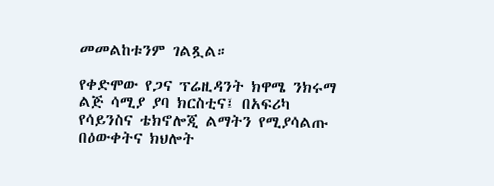መመልከቱንም ገልጿል።

የቀድሞው የጋና ፕሬዚዳንት ክዋሜ ንክሩማ ልጅ ሳሚያ ያባ ክርስቲና፤ በአፍሪካ የሳይንስና ቴክኖሎጂ ልማትን የሚያሳልጡ በዕውቀትና ክህሎት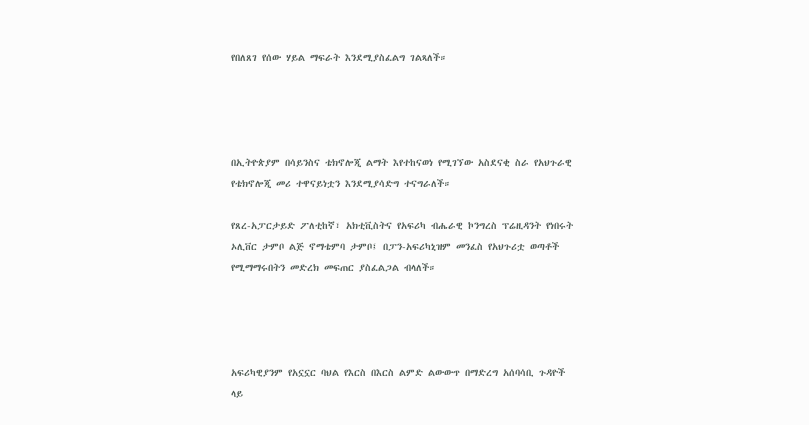የበለጸገ የሰው ሃይል ማፍራት እንደሚያስፈልግ ገልጻለች።




በኢትዮጵያም በሳይንስና ቴክኖሎጂ ልማት እየተከናወነ የሚገኘው አስደናቂ ስራ የአህጉራዊ የቴክኖሎጂ መሪ ተዋናይነቷን እንደሚያሳድግ ተናግራለች።

የጸረ-አፓርታይድ ፖለቲከኛ፣ አክቲቪስትና የአፍሪካ ብሔራዊ ኮንግረስ ፕሬዚዳንት የነበሩት ኦሊቨር ታምቦ ልጅ ኖማቴምባ ታምቦ፤ በፓን-አፍሪካኒዝም መንፈስ የአህጉሪቷ ወጣቶች የሚማማሩበትን መድረክ መፍጠር ያስፈልጋል ብላለች።




አፍሪካዊያንም የአኗኗር ባህል የእርስ በእርስ ልምድ ልውውጥ በማድረግ አሰባሳቢ ጉዳዮች ላይ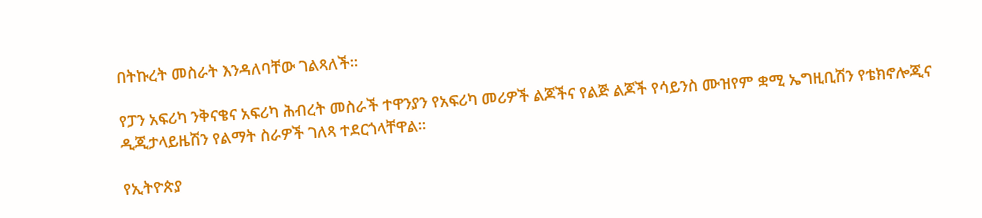በትኩረት መስራት እንዳለባቸው ገልጻለች።

የፓን አፍሪካ ንቅናቄና አፍሪካ ሕብረት መስራች ተዋንያን የአፍሪካ መሪዎች ልጆችና የልጅ ልጆች የሳይንስ ሙዝየም ቋሚ ኤግዚቢሽን የቴክኖሎጂና ዲጂታላይዜሽን የልማት ስራዎች ገለጻ ተደርጎላቸዋል።

የኢትዮጵያ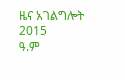ዜና አገልግሎት
2015
ዓ.ም